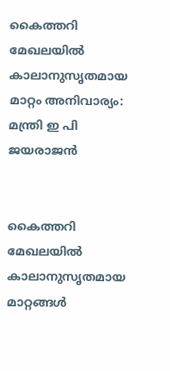കൈത്തറി മേഖലയില്‍ കാലാനുസൃതമായ മാറ്റം അനിവാര്യം: മന്ത്രി ഇ പി ജയരാജന്‍


കൈത്തറി മേഖലയില്‍ കാലാനുസൃതമായ മാറ്റങ്ങള്‍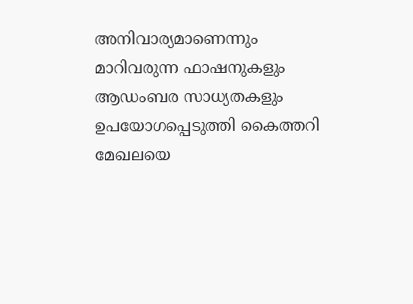അനിവാര്യമാണെന്നും മാറിവരുന്ന ഫാഷനുകളും ആഡംബര സാധ്യതകളും ഉപയോഗപ്പെടുത്തി കൈത്തറി മേഖലയെ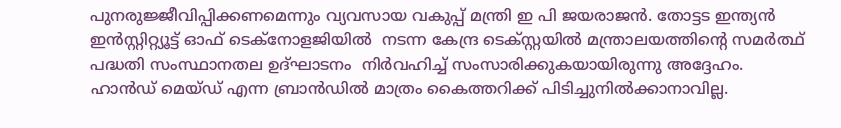പുനരുജ്ജീവിപ്പിക്കണമെന്നും വ്യവസായ വകുപ്പ് മന്ത്രി ഇ പി ജയരാജന്‍. തോട്ടട ഇന്ത്യന്‍ ഇന്‍സ്റ്റിറ്റ്യൂട്ട് ഓഫ് ടെക്‌നോളജിയില്‍  നടന്ന കേന്ദ്ര ടെക്സ്റ്റയില്‍ മന്ത്രാലയത്തിന്റെ സമര്‍ത്ഥ് പദ്ധതി സംസ്ഥാനതല ഉദ്ഘാടനം  നിര്‍വഹിച്ച് സംസാരിക്കുകയായിരുന്നു അദ്ദേഹം.
ഹാന്‍ഡ് മെയ്ഡ് എന്ന ബ്രാന്‍ഡില്‍ മാത്രം കൈത്തറിക്ക് പിടിച്ചുനില്‍ക്കാനാവില്ല.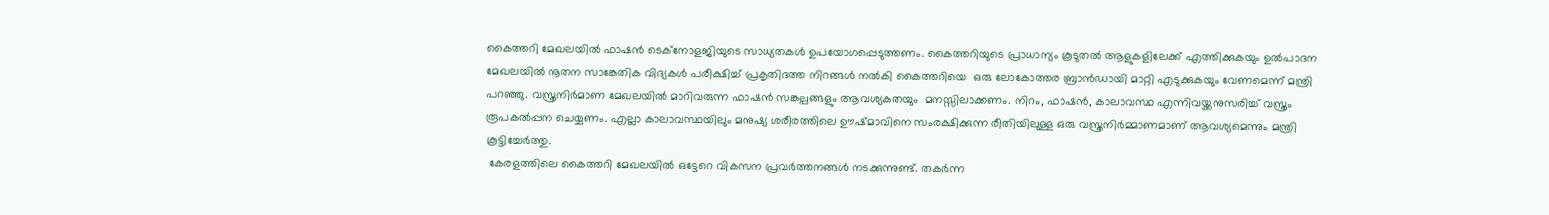കൈത്തറി മേഖലയില്‍ ഫാഷന്‍ ടെക്‌നോളജിയുടെ സാധ്യതകള്‍ ഉപയോഗപ്പെടുത്തണം. കൈത്തറിയുടെ പ്രാധാന്യം കൂടുതല്‍ ആളുകളിലേക്ക് എത്തിക്കുകയും ഉല്‍പാദന മേഖലയില്‍ നൂതന സാങ്കേതിക വിദ്യകള്‍ പരീക്ഷിച്ച് പ്രകൃതിദത്ത നിറങ്ങള്‍ നല്‍കി കൈത്തറിയെ  ഒരു ലോകോത്തര ബ്രാന്‍ഡായി മാറ്റി എടുക്കുകയും വേണമെന്ന് മന്ത്രി പറഞ്ഞു. വസ്ത്രനിര്‍മാണ മേഖലയില്‍ മാറിവരുന്ന ഫാഷന്‍ സങ്കല്പങ്ങളും ആവശ്യകതയും  മനസ്സിലാക്കണം. നിറം, ഫാഷന്‍, കാലാവസ്ഥ എന്നിവയ്ക്കനുസരിച്ച് വസ്ത്രം രൂപകല്‍പ്പന ചെയ്യണം. എല്ലാ കാലാവസ്ഥയിലും മനുഷ്യ ശരീരത്തിലെ ഊഷ്മാവിനെ സംരക്ഷിക്കുന്ന രീതിയിലുള്ള ഒരു വസ്ത്രനിര്‍മ്മാണമാണ് ആവശ്യമെന്നും മന്ത്രി കൂട്ടിച്ചേര്‍ത്തു.
 കേരളത്തിലെ കൈത്തറി മേഖലയില്‍ ഒട്ടേറെ വികസന പ്രവര്‍ത്തനങ്ങള്‍ നടക്കുന്നുണ്ട്. തകര്‍ന്ന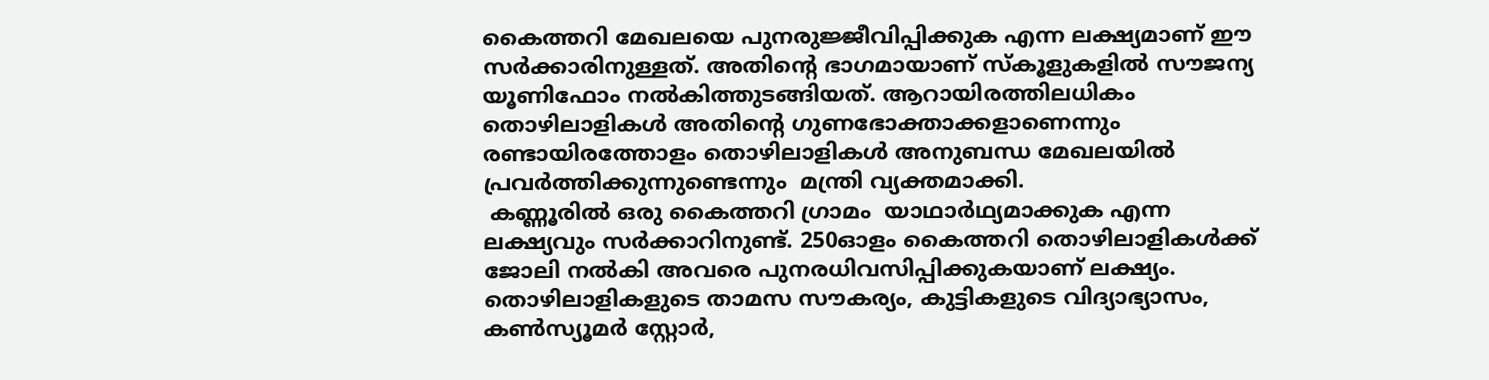കൈത്തറി മേഖലയെ പുനരുജ്ജീവിപ്പിക്കുക എന്ന ലക്ഷ്യമാണ് ഈ സര്‍ക്കാരിനുള്ളത്. അതിന്റെ ഭാഗമായാണ് സ്‌കൂളുകളില്‍ സൗജന്യ യൂണിഫോം നല്‍കിത്തുടങ്ങിയത്. ആറായിരത്തിലധികം തൊഴിലാളികള്‍ അതിന്റെ ഗുണഭോക്താക്കളാണെന്നും രണ്ടായിരത്തോളം തൊഴിലാളികള്‍ അനുബന്ധ മേഖലയില്‍ പ്രവര്‍ത്തിക്കുന്നുണ്ടെന്നും  മന്ത്രി വ്യക്തമാക്കി.
 കണ്ണൂരില്‍ ഒരു കൈത്തറി ഗ്രാമം  യാഥാര്‍ഥ്യമാക്കുക എന്ന ലക്ഷ്യവും സര്‍ക്കാറിനുണ്ട്. 250ഓളം കൈത്തറി തൊഴിലാളികള്‍ക്ക് ജോലി നല്‍കി അവരെ പുനരധിവസിപ്പിക്കുകയാണ് ലക്ഷ്യം. തൊഴിലാളികളുടെ താമസ സൗകര്യം, കുട്ടികളുടെ വിദ്യാഭ്യാസം,  കണ്‍സ്യൂമര്‍ സ്റ്റോര്‍,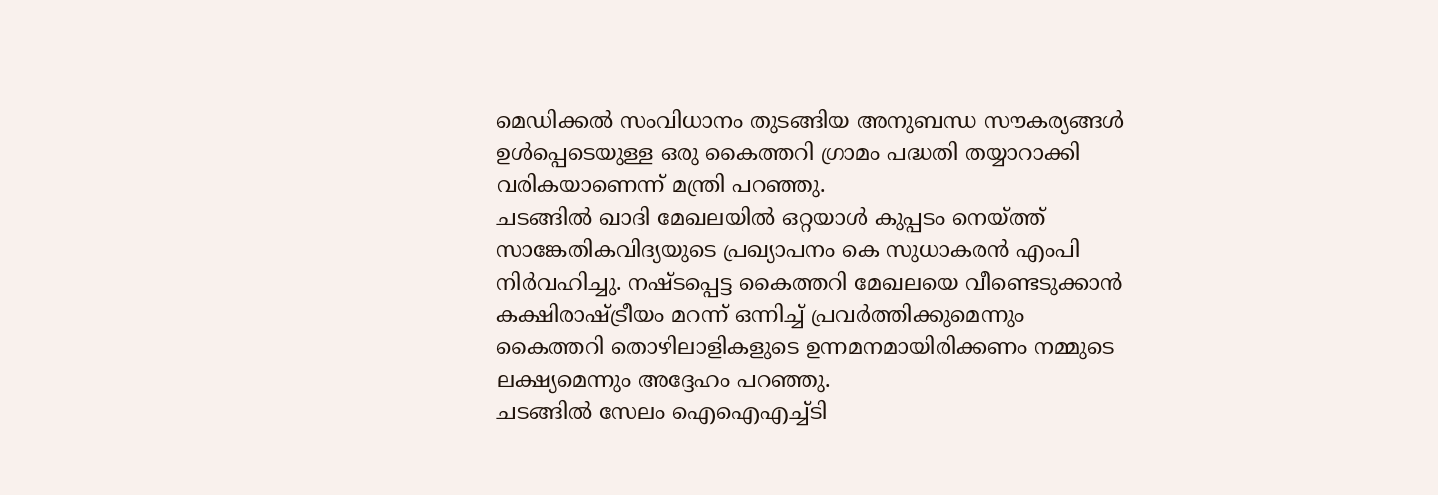മെഡിക്കല്‍ സംവിധാനം തുടങ്ങിയ അനുബന്ധ സൗകര്യങ്ങള്‍  ഉള്‍പ്പെടെയുള്ള ഒരു കൈത്തറി ഗ്രാമം പദ്ധതി തയ്യാറാക്കി വരികയാണെന്ന് മന്ത്രി പറഞ്ഞു.
ചടങ്ങില്‍ ഖാദി മേഖലയില്‍ ഒറ്റയാള്‍ കുപ്പടം നെയ്ത്ത് സാങ്കേതികവിദ്യയുടെ പ്രഖ്യാപനം കെ സുധാകരന്‍ എംപി നിര്‍വഹിച്ചു. നഷ്ടപ്പെട്ട കൈത്തറി മേഖലയെ വീണ്ടെടുക്കാന്‍ കക്ഷിരാഷ്ട്രീയം മറന്ന് ഒന്നിച്ച് പ്രവര്‍ത്തിക്കുമെന്നും കൈത്തറി തൊഴിലാളികളുടെ ഉന്നമനമായിരിക്കണം നമ്മുടെ ലക്ഷ്യമെന്നും അദ്ദേഹം പറഞ്ഞു.
ചടങ്ങില്‍ സേലം ഐഐഎച്ച്ടി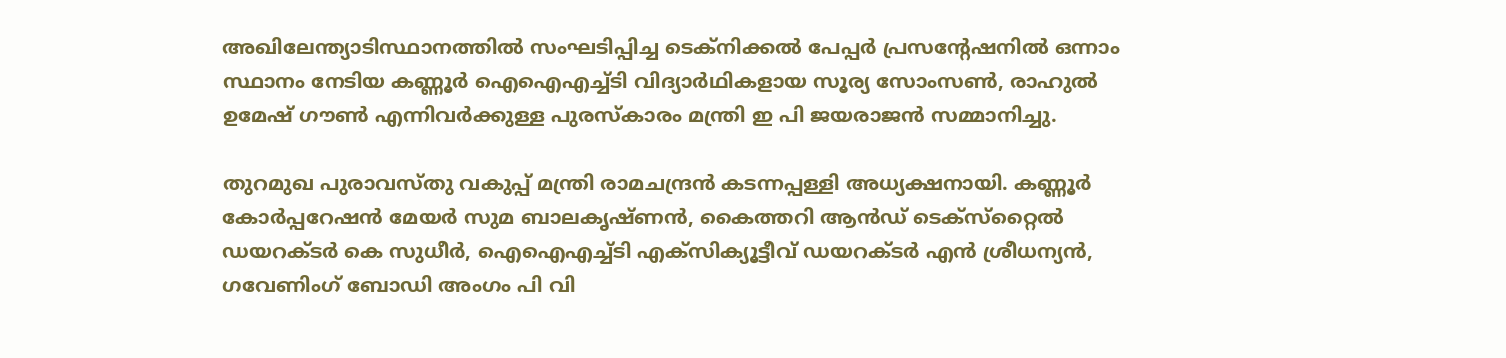അഖിലേന്ത്യാടിസ്ഥാനത്തില്‍ സംഘടിപ്പിച്ച ടെക്‌നിക്കല്‍ പേപ്പര്‍ പ്രസന്റേഷനില്‍ ഒന്നാം സ്ഥാനം നേടിയ കണ്ണൂര്‍ ഐഐഎച്ച്ടി വിദ്യാര്‍ഥികളായ സൂര്യ സോംസണ്‍, രാഹുല്‍ ഉമേഷ് ഗൗണ്‍ എന്നിവര്‍ക്കുള്ള പുരസ്‌കാരം മന്ത്രി ഇ പി ജയരാജന്‍ സമ്മാനിച്ചു.

തുറമുഖ പുരാവസ്തു വകുപ്പ് മന്ത്രി രാമചന്ദ്രന്‍ കടന്നപ്പള്ളി അധ്യക്ഷനായി. കണ്ണൂര്‍ കോര്‍പ്പറേഷന്‍ മേയര്‍ സുമ ബാലകൃഷ്ണന്‍, കൈത്തറി ആന്‍ഡ് ടെക്‌സ്‌റ്റൈല്‍ ഡയറക്ടര്‍ കെ സുധീര്‍, ഐഐഎച്ച്ടി എക്‌സിക്യൂട്ടീവ് ഡയറക്ടര്‍ എന്‍ ശ്രീധന്യന്‍, ഗവേണിംഗ് ബോഡി അംഗം പി വി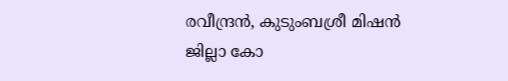രവീന്ദ്രന്‍, കുടുംബശ്രീ മിഷന്‍ ജില്ലാ കോ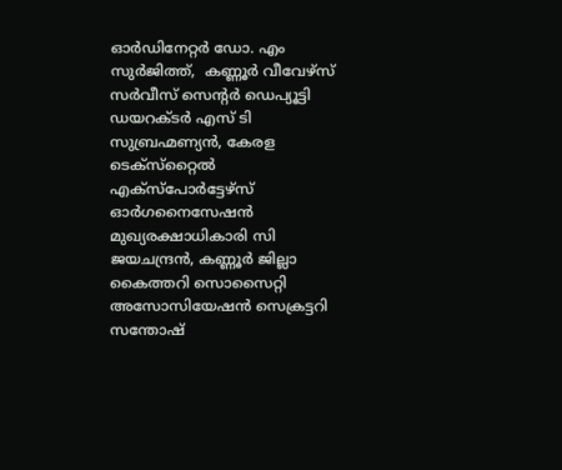ഓര്‍ഡിനേറ്റര്‍ ഡോ. എം സുര്‍ജിത്ത്,  കണ്ണൂര്‍ വീവേഴ്‌സ് സര്‍വീസ് സെന്റര്‍ ഡെപ്യൂട്ടി ഡയറക്ടര്‍ എസ് ടി സുബ്രഹ്മണ്യന്‍, കേരള ടെക്‌സ്‌റ്റൈല്‍ എക്‌സ്‌പോര്‍ട്ടേഴ്‌സ് ഓര്‍ഗനൈസേഷന്‍ മുഖ്യരക്ഷാധികാരി സി ജയചന്ദ്രന്‍, കണ്ണൂര്‍ ജില്ലാ കൈത്തറി സൊസൈറ്റി അസോസിയേഷന്‍ സെക്രട്ടറി സന്തോഷ്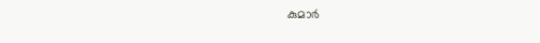കുമാര്‍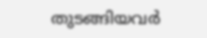തുടങ്ങിയവര്‍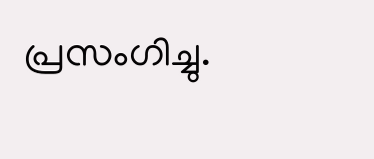പ്രസംഗിച്ചു.